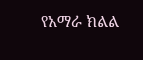የአማራ ክልል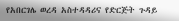የአበርገሌ ወረዳ አስተዳዳሪና የድርጅት ጉዳይ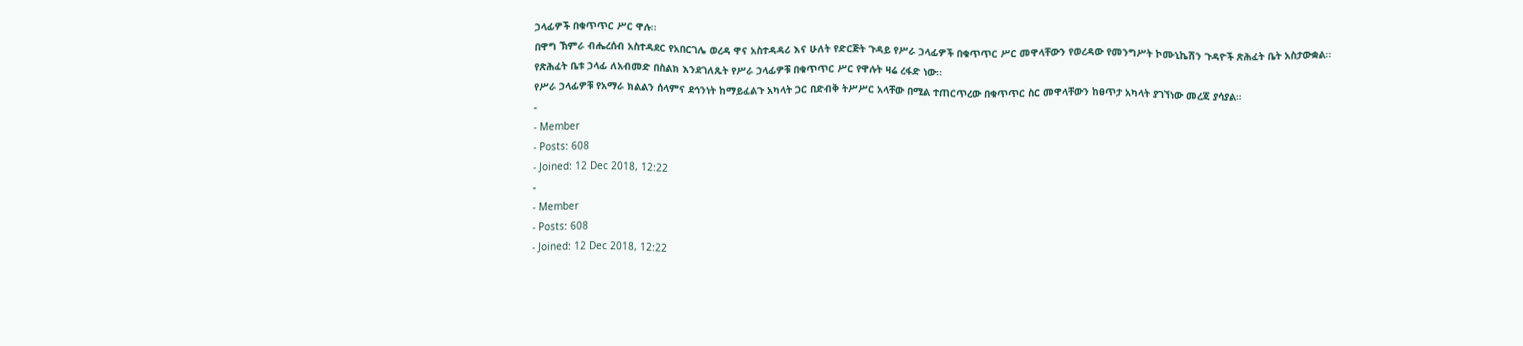ኃላፊዎች በቁጥጥር ሥር ዋሉ፡፡
በዋግ ኽምራ ብሔረሰብ አስተዳደር የአበርገሌ ወረዳ ዋና አስተዳዳሪ እና ሁለት የድርጅት ጉዳይ የሥራ ኃላፊዎች በቁጥጥር ሥር መዋላቸውን የወረዳው የመንግሥት ኮሙኒኬሽን ጉዳዮች ጽሕፈት ቤት አስታውቋል፡፡
የጽሕፈት ቤቱ ኃላፊ ለአብመድ በስልክ እንደገለጹት የሥራ ኃላፊዎቹ በቁጥጥር ሥር የዋሉት ዛሬ ረፋድ ነው፡፡
የሥራ ኃላፊዎቹ የአማራ ክልልን ሰላምና ደኅንነት ከማይፈልጉ አካላት ጋር በድብቅ ትሥሥር አላቸው በሚል ተጠርጥረው በቁጥጥር ስር መዋላቸውን ከፀጥታ አካላት ያገኘነው መረጃ ያሳያል።
-
- Member
- Posts: 608
- Joined: 12 Dec 2018, 12:22
-
- Member
- Posts: 608
- Joined: 12 Dec 2018, 12:22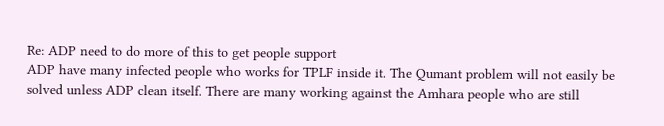Re: ADP need to do more of this to get people support
ADP have many infected people who works for TPLF inside it. The Qumant problem will not easily be solved unless ADP clean itself. There are many working against the Amhara people who are still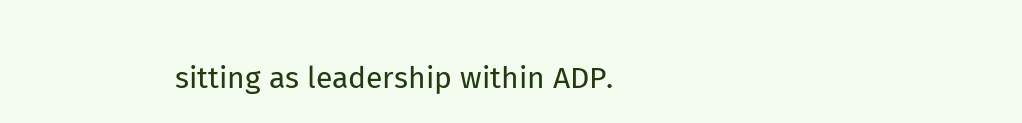sitting as leadership within ADP.